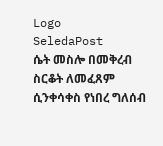Logo
SeledaPost
ሴት መስሎ በመቅረብ ስርቆት ለመፈጸም ሲንቀሳቀስ የነበረ ግለሰብ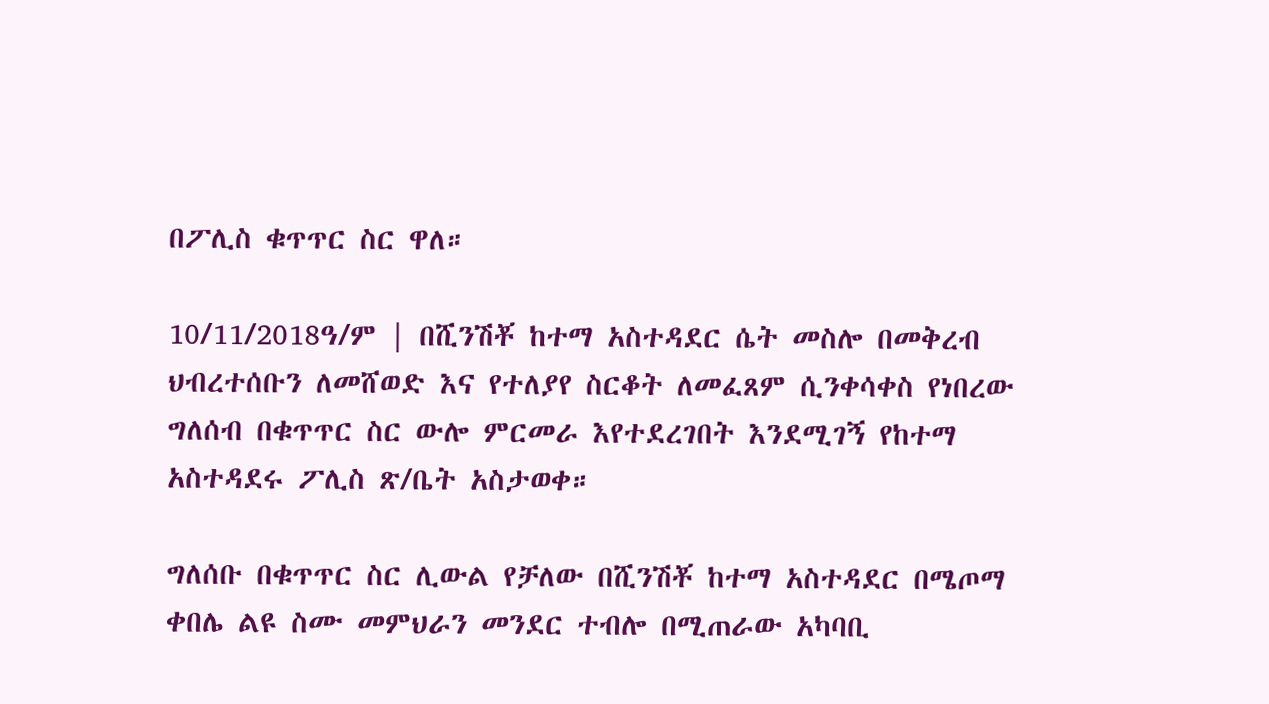በፖሊስ ቁጥጥር ስር ዋለ።

10/11/2018ዓ/ም | በሺንሽቾ ከተማ አስተዳደር ሴት መስሎ በመቅረብ ህብረተሰቡን ለመሸወድ እና የተለያየ ስርቆት ለመፈጸም ሲንቀሳቀስ የነበረው ግለሰብ በቁጥጥር ስር ውሎ ምርመራ እየተደረገበት እንደሚገኝ የከተማ አስተዳደሩ ፖሊስ ጽ/ቤት አስታወቀ።

ግለሰቡ በቁጥጥር ስር ሊውል የቻለው በሺንሽቾ ከተማ አስተዳደር በሜጦማ ቀበሌ ልዩ ስሙ መምህራን መንደር ተብሎ በሚጠራው አካባቢ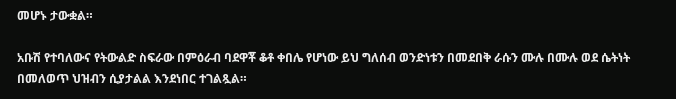መሆኑ ታውቋል።

አቡሽ የተባለውና የትውልድ ስፍራው በምዕራብ ባደዋቾ ቆቶ ቀበሌ የሆነው ይህ ግለሰብ ወንድነቱን በመደበቅ ራሱን ሙሉ በሙሉ ወደ ሴትነት በመለወጥ ህዝብን ሲያታልል እንደነበር ተገልጿል።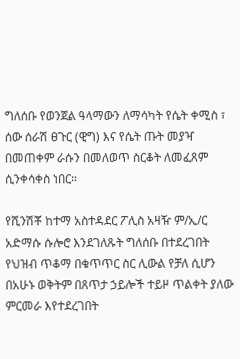ግለሰቡ የወንጀል ዓላማውን ለማሳካት የሴት ቀሚስ ፣ ሰው ሰራሽ ፀጉር (ዊግ) እና የሴት ጡት መያዣ በመጠቀም ራሱን በመለወጥ ስርቆት ለመፈጸም ሲንቀሳቀስ ነበር።

የሺንሽቾ ከተማ አስተዳደር ፖሊስ አዛዥ ም/ኢ/ር አድማሱ ሱሎሮ እንደገለጹት ግለሰቡ በተደረገበት የህዝብ ጥቆማ በቁጥጥር ስር ሊውል የቻለ ሲሆን በአሁኑ ወቅትም በጸጥታ ኃይሎች ተይዞ ጥልቀት ያለው ምርመራ እየተደረገበት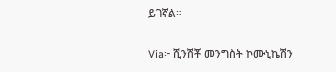ይገኛል።

Via፦ ሺንሽቾ መንግስት ኮሙኒኬሽን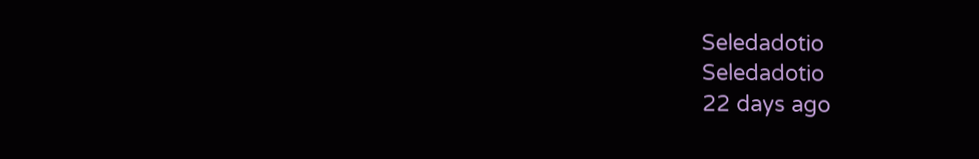Seledadotio
Seledadotio
22 days ago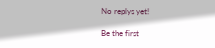No replys yet!

Be the first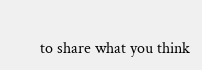to share what you think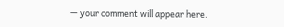— your comment will appear here.